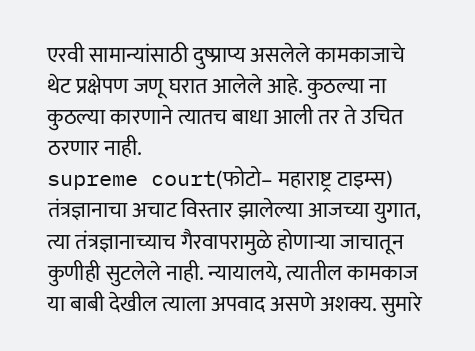एरवी सामान्यांसाठी दुष्प्राप्य असलेले कामकाजाचे थेट प्रक्षेपण जणू घरात आलेले आहे. कुठल्या ना कुठल्या कारणाने त्यातच बाधा आली तर ते उचित ठरणार नाही.
supreme court(फोटो– महाराष्ट्र टाइम्स)
तंत्रज्ञानाचा अचाट विस्तार झालेल्या आजच्या युगात, त्या तंत्रज्ञानाच्याच गैरवापरामुळे होणाऱ्या जाचातून कुणीही सुटलेले नाही. न्यायालये, त्यातील कामकाज या बाबी देखील त्याला अपवाद असणे अशक्य. सुमारे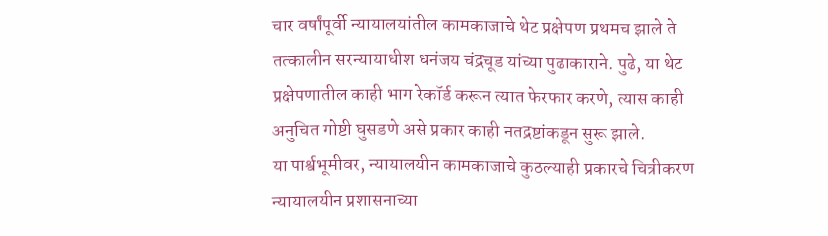चार वर्षांपूर्वी न्यायालयांतील कामकाजाचे थेट प्रक्षेपण प्रथमच झाले ते तत्कालीन सरन्यायाधीश धनंजय चंद्रचूड यांच्या पुढाकाराने. पुढे, या थेट प्रक्षेपणातील काही भाग रेकॉर्ड करून त्यात फेरफार करणे, त्यास काही अनुचित गोष्टी घुसडणे असे प्रकार काही नतद्रष्टांकडून सुरू झाले.
या पार्श्वभूमीवर, न्यायालयीन कामकाजाचे कुठल्याही प्रकारचे चित्रीकरण न्यायालयीन प्रशासनाच्या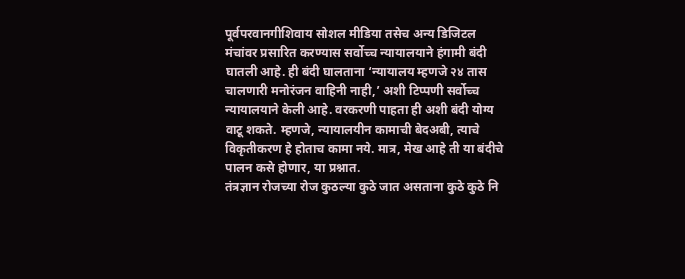पूर्वपरवानगीशिवाय सोशल मीडिया तसेच अन्य डिजिटल मंचांवर प्रसारित करण्यास सर्वोच्च न्यायालयाने हंगामी बंदी घातली आहे. ही बंदी घालताना ‘न्यायालय म्हणजे २४ तास चालणारी मनोरंजन वाहिनी नाही,’ अशी टिप्पणी सर्वोच्च न्यायालयाने केली आहे. वरकरणी पाहता ही अशी बंदी योग्य वाटू शकते. म्हणजे, न्यायालयीन कामाची बेदअबी, त्याचे विकृतीकरण हे होताच कामा नये. मात्र, मेख आहे ती या बंदीचे पालन कसे होणार, या प्रश्नात.
तंत्रज्ञान रोजच्या रोज कुठल्या कुठे जात असताना कुठे कुठे नि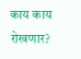काय काय रोखणार?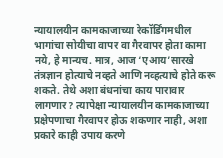न्यायालयीन कामकाजाच्या रेकॉर्डिंगमधील भागांचा सोयीचा वापर वा गैरवापर होता कामा नये, हे मान्यच. मात्र, आज ‘एआय’सारखे तंत्रज्ञान होत्याचे नव्हते आणि नव्हत्याचे होते करू शकते. तेथे अशा बंधनांचा काय पारावार लागणार? त्यापेक्षा न्यायालयीन कामकाजाच्या प्रक्षेपणाचा गैरवापर होऊ शकणार नाही, अशा प्रकारे काही उपाय करणे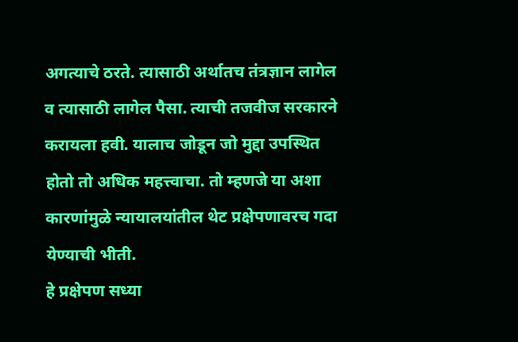अगत्याचे ठरते. त्यासाठी अर्थातच तंत्रज्ञान लागेल व त्यासाठी लागेल पैसा. त्याची तजवीज सरकारने करायला हवी. यालाच जोडून जो मुद्दा उपस्थित होतो तो अधिक महत्त्वाचा. तो म्हणजे या अशा कारणांमुळे न्यायालयांतील थेट प्रक्षेपणावरच गदा येण्याची भीती.
हे प्रक्षेपण सध्या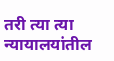तरी त्या त्या न्यायालयांतील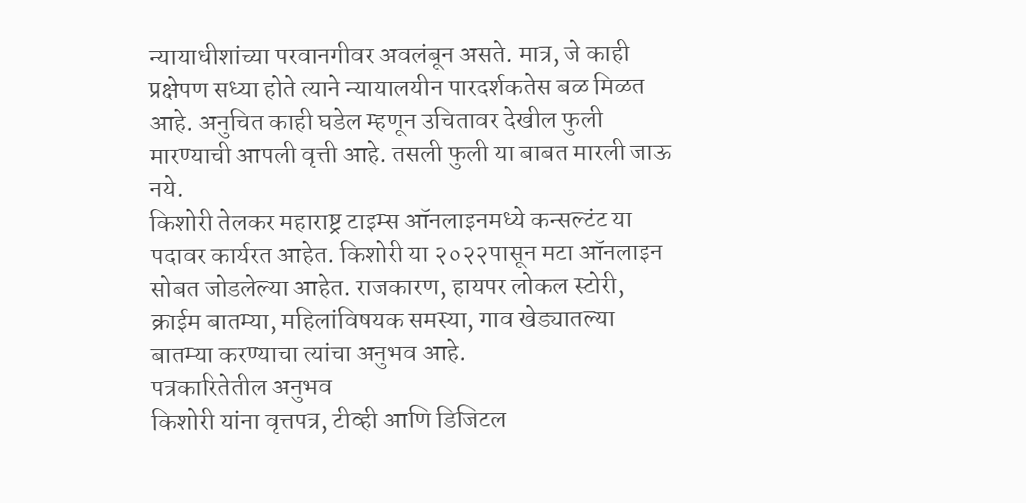न्यायाधीशांच्या परवानगीवर अवलंबून असते. मात्र, जे काही प्रक्षेपण सध्या होते त्याने न्यायालयीन पारदर्शकतेस बळ मिळत आहे. अनुचित काही घडेल म्हणून उचितावर देखील फुली मारण्याची आपली वृत्ती आहे. तसली फुली या बाबत मारली जाऊ नये.
किशोरी तेलकर महाराष्ट्र टाइम्स ऑनलाइनमध्ये कन्सल्टंट या पदावर कार्यरत आहेत. किशोरी या २०२२पासून मटा ऑनलाइन सोबत जोडलेल्या आहेत. राजकारण, हायपर लोकल स्टोरी, क्राईम बातम्या, महिलांविषयक समस्या, गाव खेड्यातल्या बातम्या करण्याचा त्यांचा अनुभव आहे.
पत्रकारितेतील अनुभव
किशोरी यांना वृत्तपत्र, टीव्ही आणि डिजिटल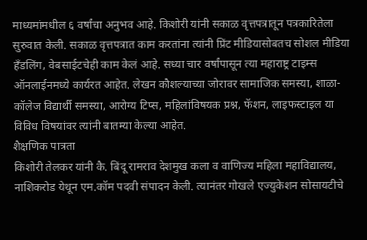माध्यमांमधील ६ वर्षांचा अनुभव आहे. किशोरी यांनी सकाळ वृत्तपत्रातून पत्रकारितेला सुरुवात केली. सकाळ वृत्तपत्रात काम करतांना त्यांनी प्रिंट मीडियासोबतच सोशल मीडिया हॅंडलिंग, वेबसाईटचेही काम केलं आहे. सध्या चार वर्षांपासून त्या महाराष्ट्र टाइम्स ऑनलाईनमध्ये कार्यरत आहेत. लेखन कौशल्याच्या जोरावर सामाजिक समस्या, शाळा- कॉलेज विद्यार्थी समस्या, आरोग्य टिप्स, महिलांविषयक प्रश्न, फॅशन, लाइफस्टाइल या विविध विषयांवर त्यांनी बातम्या केल्या आहेत.
शैक्षणिक पात्रता
किशोरी तेलकर यांनी कै. बिंदू रामराव देशमुख कला व वाणिज्य महिला महाविद्यालय, नाशिकरोड येथून एम.कॉम पदवी संपादन केली. त्यानंतर गोखले एज्युकेशन सोसायटीचे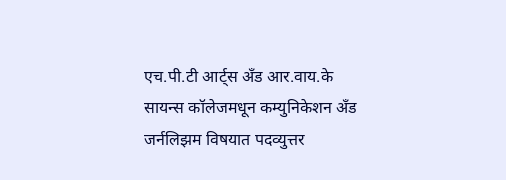एच.पी.टी आर्ट्स अँड आर.वाय.के सायन्स कॉलेजमधून कम्युनिकेशन अँड जर्नलिझम विषयात पदव्युत्तर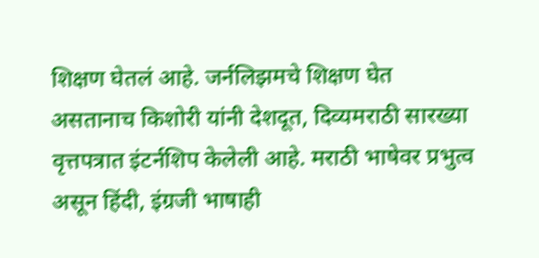शिक्षण घेतलं आहे. जर्नलिझमचे शिक्षण घेत असतानाच किशोरी यांनी देशदूत, दिव्यमराठी सारख्या वृत्तपत्रात इंटर्नशिप केलेली आहे. मराठी भाषेवर प्रभुत्व असून हिंदी, इंग्रजी भाषाही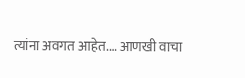त्यांना अवगत आहेत.… आणखी वाचा